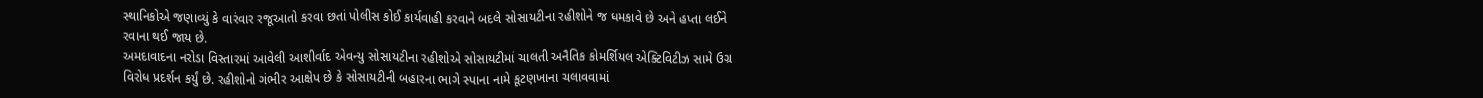સ્થાનિકોએ જણાવ્યું કે વારંવાર રજૂઆતો કરવા છતાં પોલીસ કોઈ કાર્યવાહી કરવાને બદલે સોસાયટીના રહીશોને જ ધમકાવે છે અને હપ્તા લઈને રવાના થઈ જાય છે.
અમદાવાદના નરોડા વિસ્તારમાં આવેલી આશીર્વાદ એવન્યુ સોસાયટીના રહીશોએ સોસાયટીમાં ચાલતી અનૈતિક કોમર્શિયલ એક્ટિવિટીઝ સામે ઉગ્ર વિરોધ પ્રદર્શન કર્યું છે. રહીશોનો ગંભીર આક્ષેપ છે કે સોસાયટીની બહારના ભાગે સ્પાના નામે કૂટણખાના ચલાવવામાં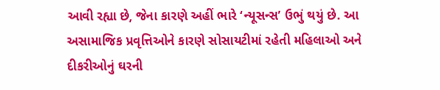આવી રહ્યા છે, જેના કારણે અહીં ભારે ‘ન્યૂસન્સ’ ઉભું થયું છે. આ અસામાજિક પ્રવૃત્તિઓને કારણે સોસાયટીમાં રહેતી મહિલાઓ અને દીકરીઓનું ઘરની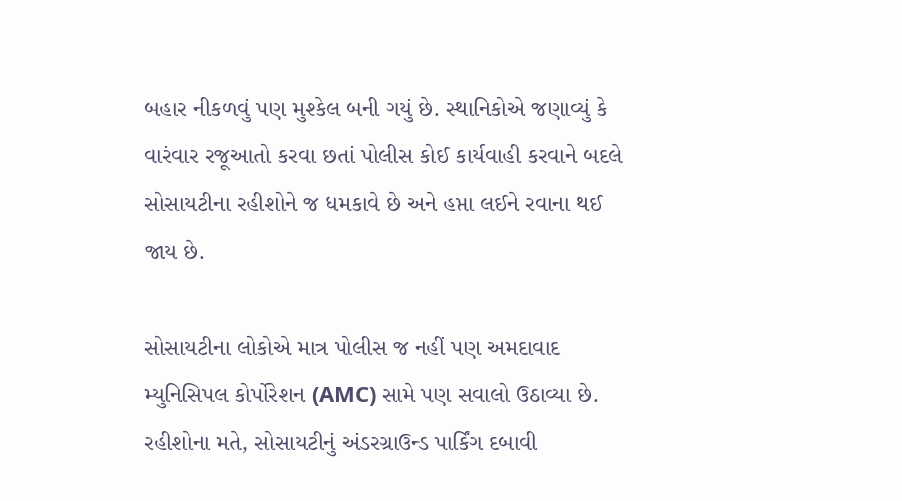બહાર નીકળવું પણ મુશ્કેલ બની ગયું છે. સ્થાનિકોએ જણાવ્યું કે વારંવાર રજૂઆતો કરવા છતાં પોલીસ કોઈ કાર્યવાહી કરવાને બદલે સોસાયટીના રહીશોને જ ધમકાવે છે અને હપ્તા લઈને રવાના થઈ જાય છે.

સોસાયટીના લોકોએ માત્ર પોલીસ જ નહીં પણ અમદાવાદ મ્યુનિસિપલ કોર્પોરેશન (AMC) સામે પણ સવાલો ઉઠાવ્યા છે. રહીશોના મતે, સોસાયટીનું અંડરગ્રાઉન્ડ પાર્કિંગ દબાવી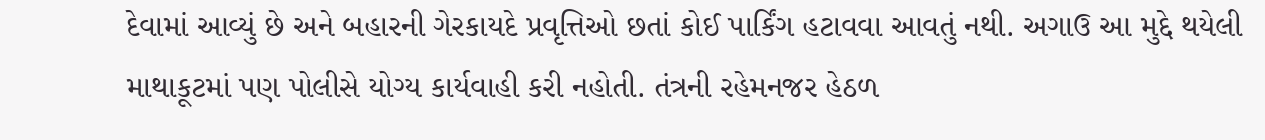દેવામાં આવ્યું છે અને બહારની ગેરકાયદે પ્રવૃત્તિઓ છતાં કોઈ પાર્કિંગ હટાવવા આવતું નથી. અગાઉ આ મુદ્દે થયેલી માથાકૂટમાં પણ પોલીસે યોગ્ય કાર્યવાહી કરી નહોતી. તંત્રની રહેમનજર હેઠળ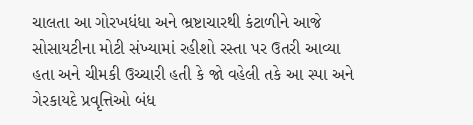ચાલતા આ ગોરખધંધા અને ભ્રષ્ટાચારથી કંટાળીને આજે સોસાયટીના મોટી સંખ્યામાં રહીશો રસ્તા પર ઉતરી આવ્યા હતા અને ચીમકી ઉચ્ચારી હતી કે જો વહેલી તકે આ સ્પા અને ગેરકાયદે પ્રવૃત્તિઓ બંધ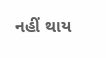નહીં થાય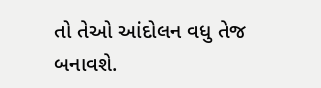તો તેઓ આંદોલન વધુ તેજ બનાવશે.